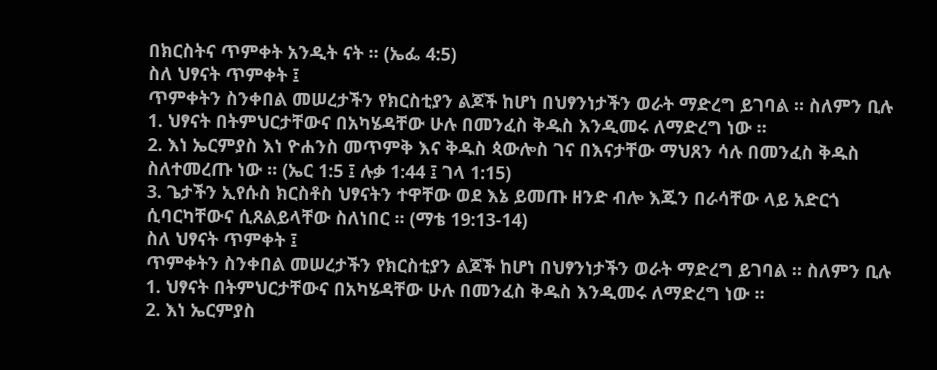በክርስትና ጥምቀት አንዲት ናት ። (ኤፌ 4:5)
ስለ ህፃናት ጥምቀት ፤
ጥምቀትን ስንቀበል መሠረታችን የክርስቲያን ልጆች ከሆነ በህፃንነታችን ወራት ማድረግ ይገባል ። ስለምን ቢሉ
1. ህፃናት በትምህርታቸውና በአካሄዳቸው ሁሉ በመንፈስ ቅዱስ እንዲመሩ ለማድረግ ነው ።
2. እነ ኤርምያስ እነ ዮሐንስ መጥምቅ እና ቅዱስ ጳውሎስ ገና በእናታቸው ማህጸን ሳሉ በመንፈስ ቅዱስ ስለተመረጡ ነው ። (ኤር 1:5 ፤ ሉቃ 1:44 ፤ ገላ 1:15)
3. ጌታችን ኢየሱስ ክርስቶስ ህፃናትን ተዋቸው ወደ እኔ ይመጡ ዘንድ ብሎ እጁን በራሳቸው ላይ አድርጎ ሲባርካቸውና ሲጸልይላቸው ስለነበር ። (ማቴ 19:13-14)
ስለ ህፃናት ጥምቀት ፤
ጥምቀትን ስንቀበል መሠረታችን የክርስቲያን ልጆች ከሆነ በህፃንነታችን ወራት ማድረግ ይገባል ። ስለምን ቢሉ
1. ህፃናት በትምህርታቸውና በአካሄዳቸው ሁሉ በመንፈስ ቅዱስ እንዲመሩ ለማድረግ ነው ።
2. እነ ኤርምያስ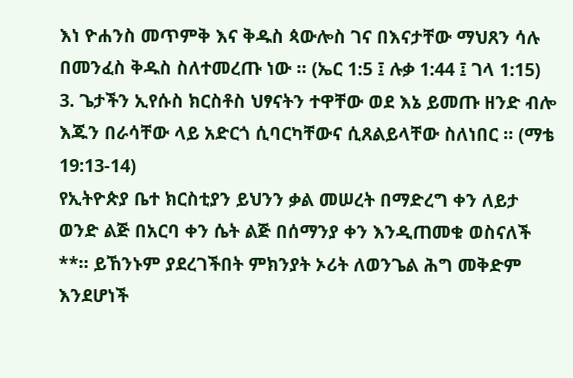እነ ዮሐንስ መጥምቅ እና ቅዱስ ጳውሎስ ገና በእናታቸው ማህጸን ሳሉ በመንፈስ ቅዱስ ስለተመረጡ ነው ። (ኤር 1:5 ፤ ሉቃ 1:44 ፤ ገላ 1:15)
3. ጌታችን ኢየሱስ ክርስቶስ ህፃናትን ተዋቸው ወደ እኔ ይመጡ ዘንድ ብሎ እጁን በራሳቸው ላይ አድርጎ ሲባርካቸውና ሲጸልይላቸው ስለነበር ። (ማቴ 19:13-14)
የኢትዮጵያ ቤተ ክርስቲያን ይህንን ቃል መሠረት በማድረግ ቀን ለይታ ወንድ ልጅ በአርባ ቀን ሴት ልጅ በሰማንያ ቀን እንዲጠመቁ ወስናለች **። ይኸንኑም ያደረገችበት ምክንያት ኦሪት ለወንጌል ሕግ መቅድም እንደሆነች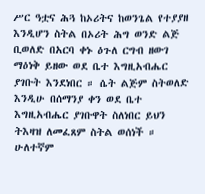ሥር ዓቷና ሕጓ ከኦሪትና ከወንጌል የተያያዘ እንዲሆን ስትል በኦሪት ሕግ ወንድ ልጅ ቢወለድ በአርባ ቀኑ ዕጉለ ርግብ ዘውገ ማዕነቅ ይዘው ወደ ቤተ እግዚአብሔር ያገቡት እንደነበር ። ሴት ልጅም ስትወለድ እንዲሁ በሰማንያ ቀን ወደ ቤተ እግዚአብሔር ያገቡዋት ስለነበር ይህን ትእዛዝ ለመፈጸም ስትል ወሰነች ። ሁለተኛም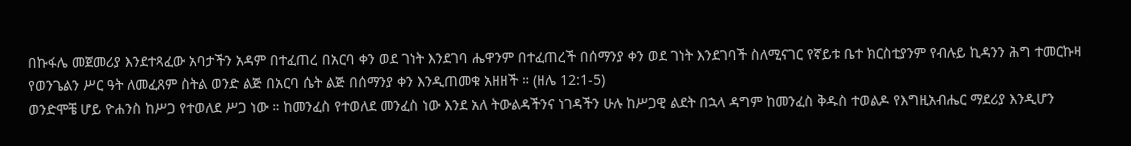በኩፋሌ መጀመሪያ እንደተጻፈው አባታችን አዳም በተፈጠረ በአርባ ቀን ወደ ገነት እንደገባ ሔዋንም በተፈጠረች በሰማንያ ቀን ወደ ገነት እንደገባች ስለሚናገር የኛይቱ ቤተ ክርስቲያንም የብሉይ ኪዳንን ሕግ ተመርኩዛ የወንጌልን ሥር ዓት ለመፈጸም ስትል ወንድ ልጅ በአርባ ሴት ልጅ በሰማንያ ቀን እንዲጠመቁ አዘዘች ። (ዘሌ 12:1-5)
ወንድሞቼ ሆይ ዮሐንስ ከሥጋ የተወለደ ሥጋ ነው ። ከመንፈስ የተወለደ መንፈስ ነው እንደ አለ ትውልዳችንና ነገዳችን ሁሉ ከሥጋዊ ልደት በኋላ ዳግም ከመንፈስ ቅዱስ ተወልዶ የእግዚአብሔር ማደሪያ እንዲሆን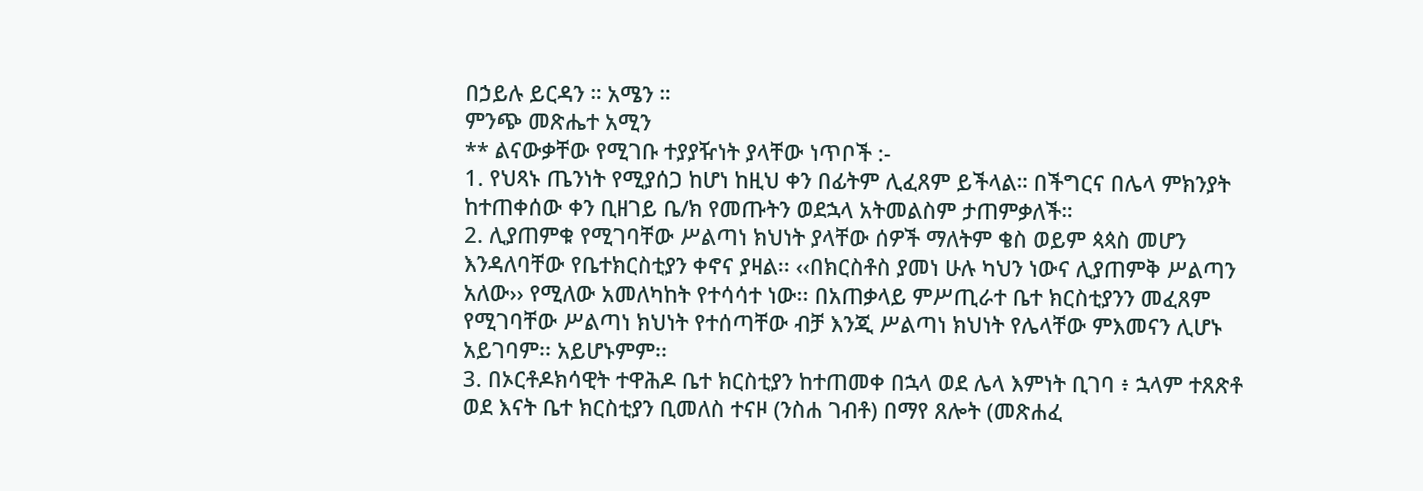በኃይሉ ይርዳን ። አሜን ።
ምንጭ መጽሔተ አሚን
** ልናውቃቸው የሚገቡ ተያያዥነት ያላቸው ነጥቦች :-
1. የህጻኑ ጤንነት የሚያሰጋ ከሆነ ከዚህ ቀን በፊትም ሊፈጸም ይችላል። በችግርና በሌላ ምክንያት ከተጠቀሰው ቀን ቢዘገይ ቤ/ክ የመጡትን ወደኋላ አትመልስም ታጠምቃለች።
2. ሊያጠምቁ የሚገባቸው ሥልጣነ ክህነት ያላቸው ሰዎች ማለትም ቄስ ወይም ጳጳስ መሆን እንዳለባቸው የቤተክርስቲያን ቀኖና ያዛል፡፡ ‹‹በክርስቶስ ያመነ ሁሉ ካህን ነውና ሊያጠምቅ ሥልጣን አለው›› የሚለው አመለካከት የተሳሳተ ነው፡፡ በአጠቃላይ ምሥጢራተ ቤተ ክርስቲያንን መፈጸም የሚገባቸው ሥልጣነ ክህነት የተሰጣቸው ብቻ እንጂ ሥልጣነ ክህነት የሌላቸው ምእመናን ሊሆኑ አይገባም፡፡ አይሆኑምም፡፡
3. በኦርቶዶክሳዊት ተዋሕዶ ቤተ ክርስቲያን ከተጠመቀ በኋላ ወደ ሌላ እምነት ቢገባ ፥ ኋላም ተጸጽቶ ወደ እናት ቤተ ክርስቲያን ቢመለስ ተናዞ (ንስሐ ገብቶ) በማየ ጸሎት (መጽሐፈ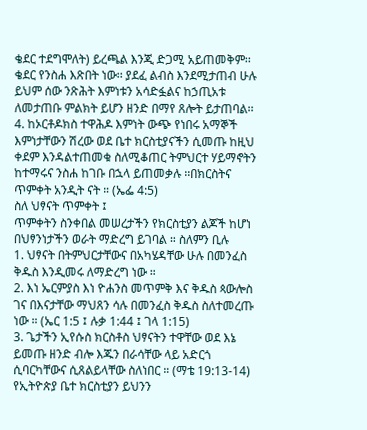ቄደር ተደግሞለት) ይረጫል እንጂ ድጋሚ አይጠመቅም፡፡ ቄደር የንስሐ እጽበት ነው፡፡ ያደፈ ልብስ እንደሚታጠብ ሁሉ ይህም ሰው ንጽሕት እምነቱን አሳድፏልና ከኃጢአቱ ለመታጠቡ ምልክት ይሆን ዘንድ በማየ ጸሎት ይታጠባል፡፡
4. ከኦርቶዶክስ ተዋሕዶ እምነት ውጭ የነበሩ አማኞች እምነታቸውን ሽረው ወደ ቤተ ክርስቲያናችን ሲመጡ ከዚህ ቀደም እንዳልተጠመቁ ስለሚቆጠር ትምህርተ ሃይማኖትን ከተማሩና ንስሐ ከገቡ በኋላ ይጠመቃሉ ፡፡በክርስትና ጥምቀት አንዲት ናት ። (ኤፌ 4:5)
ስለ ህፃናት ጥምቀት ፤
ጥምቀትን ስንቀበል መሠረታችን የክርስቲያን ልጆች ከሆነ በህፃንነታችን ወራት ማድረግ ይገባል ። ስለምን ቢሉ
1. ህፃናት በትምህርታቸውና በአካሄዳቸው ሁሉ በመንፈስ ቅዱስ እንዲመሩ ለማድረግ ነው ።
2. እነ ኤርምያስ እነ ዮሐንስ መጥምቅ እና ቅዱስ ጳውሎስ ገና በእናታቸው ማህጸን ሳሉ በመንፈስ ቅዱስ ስለተመረጡ ነው ። (ኤር 1:5 ፤ ሉቃ 1:44 ፤ ገላ 1:15)
3. ጌታችን ኢየሱስ ክርስቶስ ህፃናትን ተዋቸው ወደ እኔ ይመጡ ዘንድ ብሎ እጁን በራሳቸው ላይ አድርጎ ሲባርካቸውና ሲጸልይላቸው ስለነበር ። (ማቴ 19:13-14)
የኢትዮጵያ ቤተ ክርስቲያን ይህንን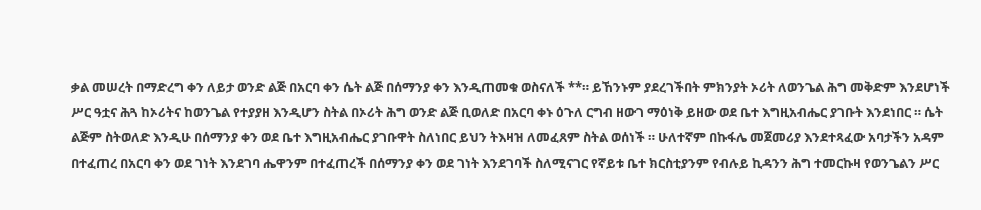ቃል መሠረት በማድረግ ቀን ለይታ ወንድ ልጅ በአርባ ቀን ሴት ልጅ በሰማንያ ቀን እንዲጠመቁ ወስናለች **። ይኸንኑም ያደረገችበት ምክንያት ኦሪት ለወንጌል ሕግ መቅድም እንደሆነች ሥር ዓቷና ሕጓ ከኦሪትና ከወንጌል የተያያዘ እንዲሆን ስትል በኦሪት ሕግ ወንድ ልጅ ቢወለድ በአርባ ቀኑ ዕጉለ ርግብ ዘውገ ማዕነቅ ይዘው ወደ ቤተ እግዚአብሔር ያገቡት እንደነበር ። ሴት ልጅም ስትወለድ እንዲሁ በሰማንያ ቀን ወደ ቤተ እግዚአብሔር ያገቡዋት ስለነበር ይህን ትእዛዝ ለመፈጸም ስትል ወሰነች ። ሁለተኛም በኩፋሌ መጀመሪያ እንደተጻፈው አባታችን አዳም በተፈጠረ በአርባ ቀን ወደ ገነት እንደገባ ሔዋንም በተፈጠረች በሰማንያ ቀን ወደ ገነት እንደገባች ስለሚናገር የኛይቱ ቤተ ክርስቲያንም የብሉይ ኪዳንን ሕግ ተመርኩዛ የወንጌልን ሥር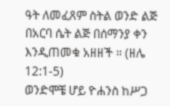ዓት ለመፈጸም ስትል ወንድ ልጅ በአርባ ሴት ልጅ በሰማንያ ቀን እንዲጠመቁ አዘዘች ። (ዘሌ 12:1-5)
ወንድሞቼ ሆይ ዮሐንስ ከሥጋ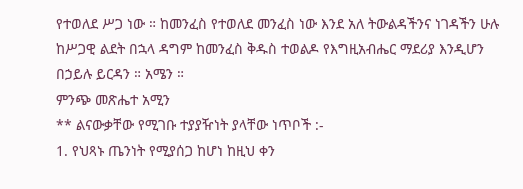የተወለደ ሥጋ ነው ። ከመንፈስ የተወለደ መንፈስ ነው እንደ አለ ትውልዳችንና ነገዳችን ሁሉ ከሥጋዊ ልደት በኋላ ዳግም ከመንፈስ ቅዱስ ተወልዶ የእግዚአብሔር ማደሪያ እንዲሆን በኃይሉ ይርዳን ። አሜን ።
ምንጭ መጽሔተ አሚን
** ልናውቃቸው የሚገቡ ተያያዥነት ያላቸው ነጥቦች :-
1. የህጻኑ ጤንነት የሚያሰጋ ከሆነ ከዚህ ቀን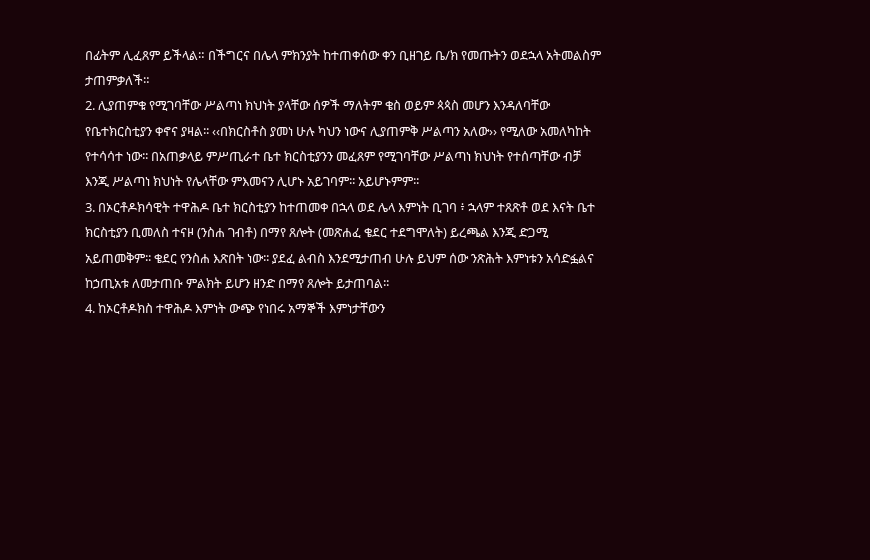በፊትም ሊፈጸም ይችላል። በችግርና በሌላ ምክንያት ከተጠቀሰው ቀን ቢዘገይ ቤ/ክ የመጡትን ወደኋላ አትመልስም ታጠምቃለች።
2. ሊያጠምቁ የሚገባቸው ሥልጣነ ክህነት ያላቸው ሰዎች ማለትም ቄስ ወይም ጳጳስ መሆን እንዳለባቸው የቤተክርስቲያን ቀኖና ያዛል፡፡ ‹‹በክርስቶስ ያመነ ሁሉ ካህን ነውና ሊያጠምቅ ሥልጣን አለው›› የሚለው አመለካከት የተሳሳተ ነው፡፡ በአጠቃላይ ምሥጢራተ ቤተ ክርስቲያንን መፈጸም የሚገባቸው ሥልጣነ ክህነት የተሰጣቸው ብቻ እንጂ ሥልጣነ ክህነት የሌላቸው ምእመናን ሊሆኑ አይገባም፡፡ አይሆኑምም፡፡
3. በኦርቶዶክሳዊት ተዋሕዶ ቤተ ክርስቲያን ከተጠመቀ በኋላ ወደ ሌላ እምነት ቢገባ ፥ ኋላም ተጸጽቶ ወደ እናት ቤተ ክርስቲያን ቢመለስ ተናዞ (ንስሐ ገብቶ) በማየ ጸሎት (መጽሐፈ ቄደር ተደግሞለት) ይረጫል እንጂ ድጋሚ አይጠመቅም፡፡ ቄደር የንስሐ እጽበት ነው፡፡ ያደፈ ልብስ እንደሚታጠብ ሁሉ ይህም ሰው ንጽሕት እምነቱን አሳድፏልና ከኃጢአቱ ለመታጠቡ ምልክት ይሆን ዘንድ በማየ ጸሎት ይታጠባል፡፡
4. ከኦርቶዶክስ ተዋሕዶ እምነት ውጭ የነበሩ አማኞች እምነታቸውን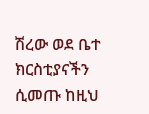ሽረው ወደ ቤተ ክርስቲያናችን ሲመጡ ከዚህ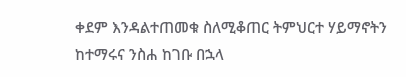ቀደም እንዳልተጠመቁ ስለሚቆጠር ትምህርተ ሃይማኖትን ከተማሩና ንስሐ ከገቡ በኋላ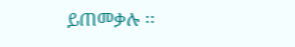ይጠመቃሉ ፡፡